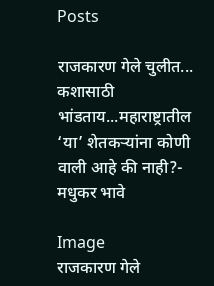Posts

राजकारण गेले चुलीत... कशासाठी भांडताय...महाराष्ट्रातील ‘या’ शेतकऱ्यांना कोणी वाली आहे की नाही?- मधुकर भावे

Image
राजकारण गेले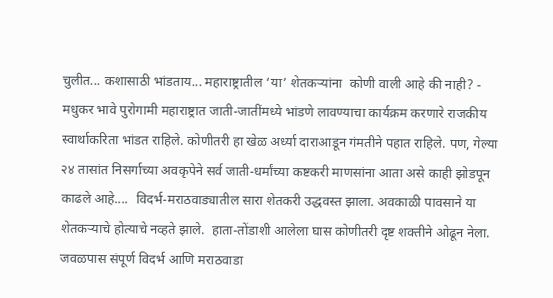चुलीत... कशासाठी भांडताय... महाराष्ट्रातील ‘या’ शेतकऱ्यांना  कोणी वाली आहे की नाही? - मधुकर भावे पुरोगामी महाराष्ट्रात जाती-जातींमध्ये भांडणे लावण्याचा कार्यक्रम करणारे राजकीय स्वार्थाकरिता भांडत राहिले. कोणीतरी हा खेळ अर्ध्या दाराआडून गंमतीने पहात राहिले. पण, गेल्या २४ तासांत निसर्गाच्या अवकृपेने सर्व जाती-धर्मांच्या कष्टकरी माणसांना आता असे काही झोडपून काढले आहे....  विदर्भ-मराठवाड्यातील सारा शेतकरी उद्धवस्त झाला. अवकाळी पावसाने या शेतकऱ्याचे होत्याचे नव्हते झाले.  हाता-तोंडाशी आलेला घास कोणीतरी दृष्ट शक्तीने ओढून नेला. जवळपास संपूर्ण विदर्भ आणि मराठवाडा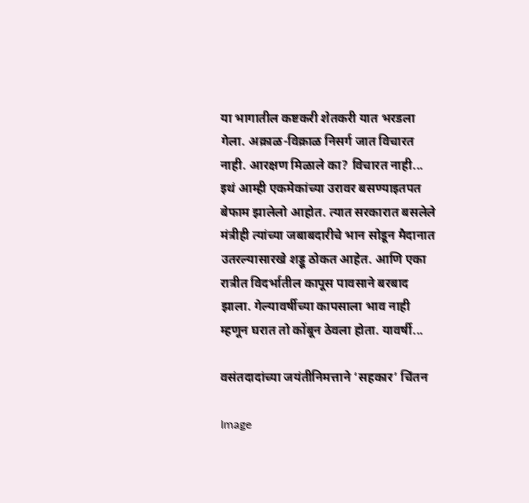या भागातील कष्टकरी शेतकरी यात भरडला गेला. अक्राळ-विक्राळ निसर्ग जात विचारत नाही. आरक्षण मिळाले का? विचारत नाही... इथं आम्ही एकमेकांच्या उरावर बसण्याइतपत बेफाम झालेलो आहोत. त्यात सरकारात बसलेले मंत्रीही त्यांच्या जबाबदारीचे भान सोडून मैदानात उतरल्यासारखे शड्डू ठोकत आहेत. आणि एका रात्रीत विदर्भातील कापूस पावसाने बरबाद झाला. गेल्यावर्षीच्या कापसाला भाव नाही म्हणून घरात तो कोंबून ठेवला होता. यावर्षी...

वसंतदादांच्या जयंतीनिमत्ताने ‘सहकार’ चिंतन

Image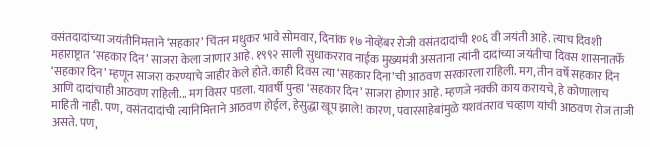वसंतदादांच्या जयंतीनिमत्ताने ‘सहकार’ चिंतन मधुकर भावे सोमवार, दिनांक १७ नोव्हेंबर रोजी वसंतदादांची १०६ वी जयंती आहे. त्याच दिवशी महाराष्ट्रात ‘सहकार दिन’ साजरा केला जाणार आहे. १९९२ साली सुधाकरराव नाईक मुख्यमंत्री असताना त्यांनी दादांच्या जयंतीचा दिवस शासनातर्फे  ‘सहकार दिन’ म्हणून साजरा करण्याचे जाहीर केले होते. काही दिवस त्या ‘सहकार दिना’ची आठवण सरकारला राहिली. मग, तीन वर्षे सहकार दिन आणि दादांचाही आठवण राहिली... मग विसर पडला. यावर्षी पुन्हा ‘सहकार दिन’ साजरा होणार आहे. म्हणजे नक्की काय करायचे, हे कोणालाच माहिती नाही. पण, वसंतदादांची त्यानिमित्ताने आठवण होईल, हेसुद्धा खूप झाले! कारण, पवारसाहेबांमुळे यशवंतराव चव्हाण यांची आठवण रोज ताजी असते. पण,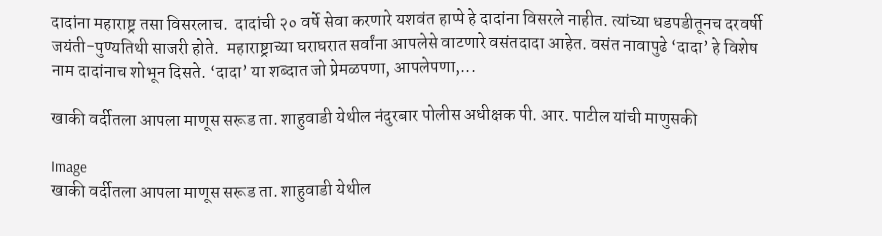दादांना महाराष्ट्र तसा विसरलाच.  दादांची २० वर्षे सेवा करणारे यशवंत हाप्पे हे दादांना विसरले नाहीत. त्यांच्या धडपडीतूनच दरवर्षी जयंती-पुण्यतिथी साजरी होते.  महाराष्ट्राच्या घराघरात सर्वांना आपलेसे वाटणारे वसंतदादा आहेत. वसंत नावापुढे ‘दादा’ हे विशेष नाम दादांनाच शोभून दिसते. ‘दादा’ या शब्दात जो प्रेमळपणा, आपलेपणा,...

खाकी वर्दीतला आपला माणूस सरूड ता. शाहुवाडी येथील नंदुरबार पोलीस अधीक्षक पी. आर. पाटील यांची माणुसकी

Image
खाकी वर्दीतला आपला माणूस सरूड ता. शाहुवाडी येथील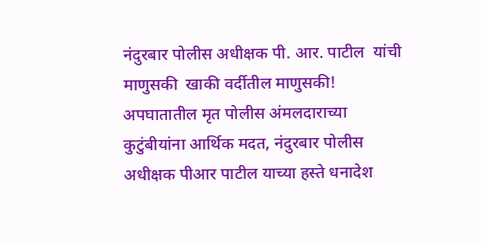नंदुरबार पोलीस अधीक्षक पी. आर. पाटील  यांची माणुसकी  खाकी वर्दीतील माणुसकी! अपघातातील मृत पोलीस अंमलदाराच्या कुटुंबीयांना आर्थिक मदत, नंदुरबार पोलीस अधीक्षक पीआर पाटील याच्या हस्ते धनादेश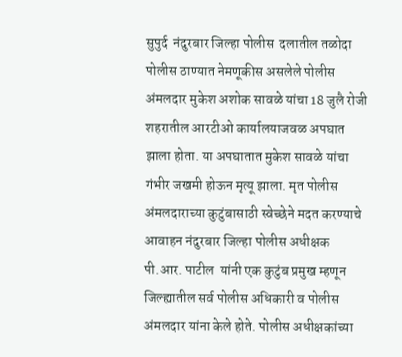सुपुर्द  नंदुरबार जिल्हा पोलीस  दलातील तळोदा पोलीस ठाण्यात नेमणूकीस असलेले पोलीस अंमलदार मुकेश अशोक सावळे यांचा 18 जुलै रोजी शहरातील आरटीओ कार्यालयाजवळ अपघात झाला होता. या अपघातात मुकेश सावळे यांचा गंभीर जखमी होऊन मृत्यू झाला. मृत पोलीस अंमलदाराच्या कुटुंबासाठी स्वेच्छेने मदत करण्याचे आवाहन नंदुरबार जिल्हा पोलीस अधीक्षक पी.आर. पाटील  यांनी एक कुटुंब प्रमुख म्हणून जिल्ह्यातील सर्व पोलीस अधिकारी व पोलीस अंमलदार यांना केले होते. पोलीस अधीक्षकांच्या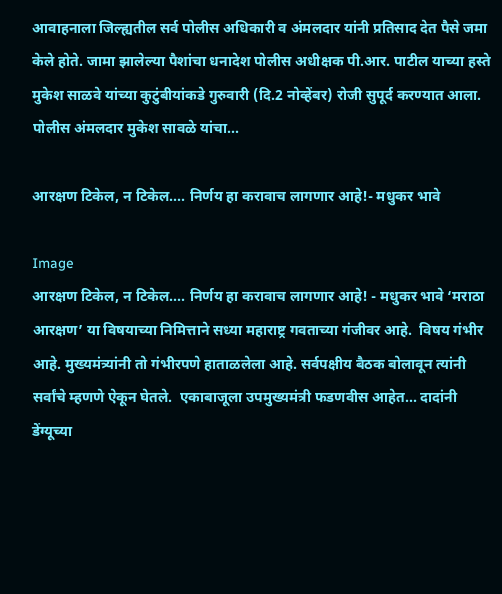आवाहनाला जिल्ह्यतील सर्व पोलीस अधिकारी व अंमलदार यांनी प्रतिसाद देत पैसे जमा केले होते. जामा झालेल्या पैशांचा धनादेश पोलीस अधीक्षक पी.आर. पाटील याच्या हस्ते मुकेश साळवे यांच्या कुटुंबीयांकडे गुरुवारी (दि.2 नोव्हेंबर) रोजी सुपूर्द करण्यात आला. पोलीस अंमलदार मुकेश सावळे यांचा...

आरक्षण टिकेल, न टिकेल.... निर्णय हा करावाच लागणार आहे!- मधुकर भावे

Image
आरक्षण टिकेल, न टिकेल.... निर्णय हा करावाच लागणार आहे! - मधुकर भावे ‘मराठा आरक्षण’ या विषयाच्या निमित्ताने सध्या महाराष्ट्र गवताच्या गंजीवर आहे.  विषय गंभीर आहे. मुख्यमंत्र्यांनी तो गंभीरपणे हाताळलेला आहे. सर्वपक्षीय बैठक बोलावून त्यांनी सर्वांचे म्हणणे ऐकून घेतले.  एकाबाजूला उपमुख्यमंत्री फडणवीस आहेत... दादांनी डेंग्यूच्या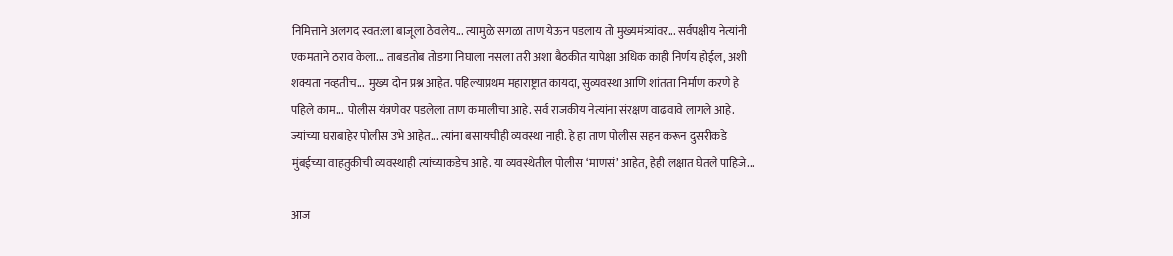निमित्ताने अलगद स्वत:ला बाजूला ठेवलेय... त्यामुळे सगळा ताण येऊन पडलाय तो मुख्यमंत्र्यांवर... सर्वपक्षीय नेत्यांनी एकमताने ठराव केला... ताबडतोब तोडगा निघाला नसला तरी अशा बैठकीत यापेक्षा अधिक काही निर्णय होईल, अशी शक्यता नव्हतीच...  मुख्य दोन प्रश्न आहेत. पहिल्याप्रथम महाराष्ट्रात कायदा, सुव्यवस्था आणि शांतता निर्माण करणे हे पहिले काम...  पोलीस यंत्रणेवर पडलेला ताण कमालीचा आहे. सर्व राजकीय नेत्यांना संरक्षण वाढवावे लागले आहे. ज्यांच्या घराबाहेर पोलीस उभे आहेत... त्यांना बसायचीही व्यवस्था नाही. हे हा ताण पोलीस सहन करून दुसरीकडे मुंबईच्या वाहतुकीची व्यवस्थाही त्यांच्याकडेच आहे. या व्यवस्थेतील पोलीस ‘माणसं’ आहेत, हेही लक्षात घेतले पाहिजे...

आज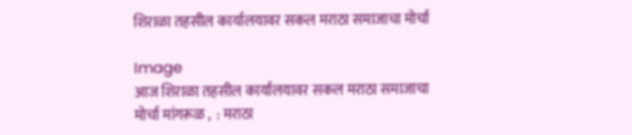शिराळा तहसील कार्यालयावर सकल मराठा समाजाचा मोर्चा

Image
आज शिराळा तहसील कार्यालयावर सकल मराठा समाजाचा मोर्चा मांगरूळ ,  : मराठा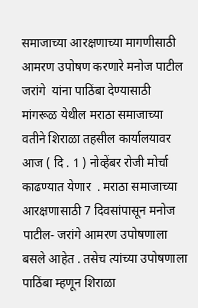समाजाच्या आरक्षणाच्या मागणीसाठी आमरण उपोषण करणारे मनोज पाटील जरांगे  यांना पाठिंबा देण्यासाठी मांगरूळ येथील मराठा समाजाच्या वतीने शिराळा तहसील कार्यालयावर आज ( दि . 1 ) नोव्हेंबर रोजी मोर्चा काढण्यात येणार  . मराठा समाजाच्या आरक्षणासाठी 7 दिवसांपासून मनोज पाटील- जरांगे आमरण उपोषणाला बसले आहेत . तसेच त्यांच्या उपोषणाला पाठिंबा म्हणून शिराळा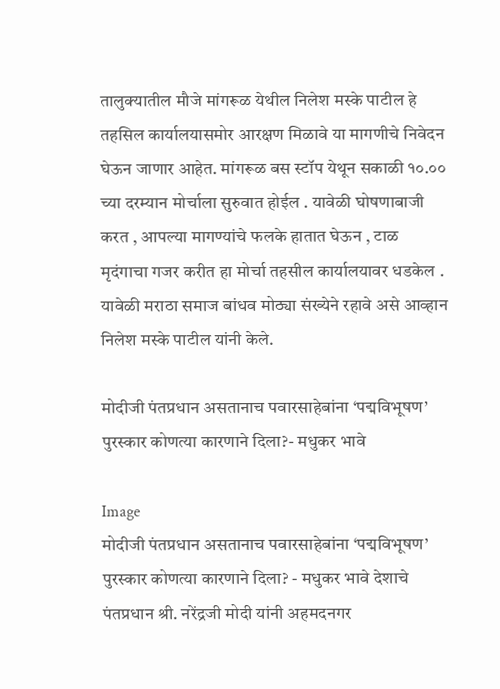तालुक्यातील मौजे मांगरूळ येथील निलेश मस्के पाटील हे तहसिल कार्यालयासमोर आरक्षण मिळावे या मागणीचे निवेदन घेऊन जाणार आहेत. मांगरूळ बस स्टॉप येथून सकाळी १०.०० च्या दरम्यान मोर्चाला सुरुवात होईल . यावेळी घोषणाबाजी करत , आपल्या मागण्यांचे फलके हातात घेऊन , टाळ मृदंगाचा गजर करीत हा मोर्चा तहसील कार्यालयावर धडकेल . यावेळी मराठा समाज बांधव मोठ्या संख्येने रहावे असे आव्हान निलेश मस्के पाटील यांनी केले.

मोदीजी पंतप्रधान असतानाच पवारसाहेबांना ‘पद्मविभूषण’ पुरस्कार कोणत्या कारणाने दिला?- मधुकर भावे

Image
मोदीजी पंतप्रधान असतानाच पवारसाहेबांना ‘पद्मविभूषण’ पुरस्कार कोणत्या कारणाने दिला? - मधुकर भावे देशाचे पंतप्रधान श्री. नरेंद्रजी मोदी यांनी अहमदनगर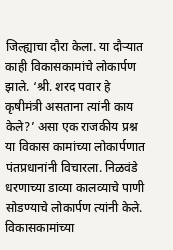जिल्ह्याचा दौरा केला. या दौऱ्यात काही विकासकामांचे लोकार्पण झाले. ‘श्री. शरद पवार हे कृषीमंत्री असताना त्यांनी काय केले?’ असा एक राजकीय प्रश्न या विकास कामांच्या लोकार्पणात पंतप्रधानांनी विचारला. निळवंडे धरणाच्या डाव्या कालव्याचे पाणी सोडण्याचे लोकार्पण त्यांनी केले. विकासकामांच्या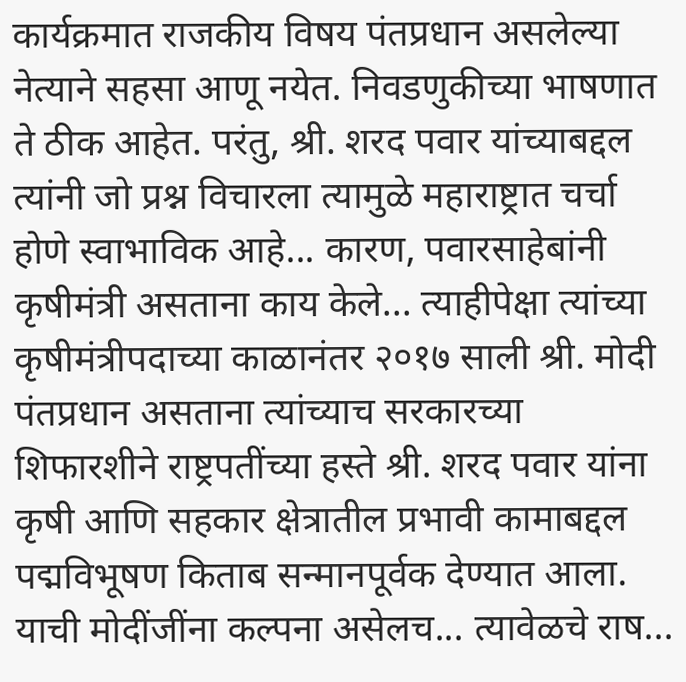कार्यक्रमात राजकीय विषय पंतप्रधान असलेल्या नेत्याने सहसा आणू नयेत. निवडणुकीच्या भाषणात ते ठीक आहेत. परंतु, श्री. शरद पवार यांच्याबद्दल त्यांनी जो प्रश्न विचारला त्यामुळे महाराष्ट्रात चर्चा होणे स्वाभाविक आहे... कारण, पवारसाहेबांनी कृषीमंत्री असताना काय केले... त्याहीपेक्षा त्यांच्या कृषीमंत्रीपदाच्या काळानंतर २०१७ साली श्री. मोदी पंतप्रधान असताना त्यांच्याच सरकारच्या शिफारशीने राष्ट्रपतींच्या हस्ते श्री. शरद पवार यांना कृषी आणि सहकार क्षेत्रातील प्रभावी कामाबद्दल पद्मविभूषण किताब सन्मानपूर्वक देण्यात आला. याची मोदींजींना कल्पना असेलच... त्यावेळचे राष...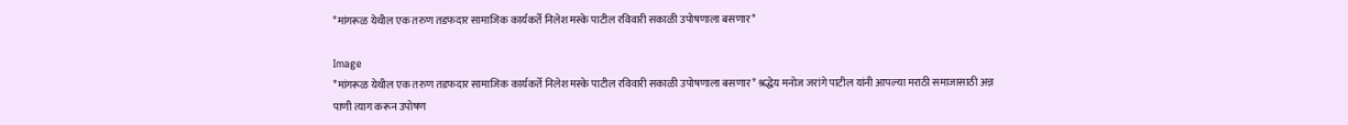*मांगरूळ येथील एक तरुण तडफदार सामाजिक कार्यकर्ते निलेश मस्के पाटील रविवारी सकाळी उपोषणाला बसणार*

Image
*मांगरूळ येथील एक तरुण तडफदार सामाजिक कार्यकर्ते निलेश मस्के पाटील रविवारी सकाळी उपोषणाला बसणार* श्रद्धेय मनोज जरांगे पाटील यांनी आपल्या मराठी समाजासाठी अन्न पाणी त्याग करून उपोषण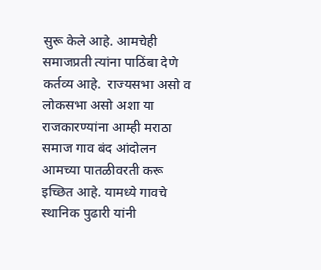सुरू केले आहे. आमचेही समाजप्रती त्यांना पाठिंबा देणे कर्तव्य आहे.  राज्यसभा असो व लोकसभा असो अशा या राजकारण्यांना आम्ही मराठा समाज गाव बंद आंदोलन आमच्या पातळीवरती करू इच्छित आहे. यामध्ये गावचे स्थानिक पुढारी यांनी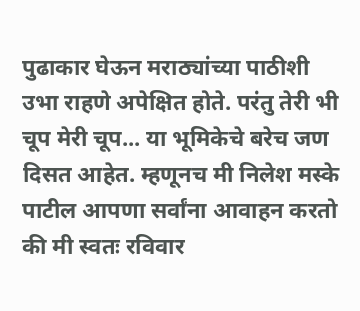पुढाकार घेऊन मराठ्यांच्या पाठीशी उभा राहणे अपेक्षित होते. परंतु तेरी भी चूप मेरी चूप... या भूमिकेचे बरेच जण दिसत आहेत. म्हणूनच मी निलेश मस्के पाटील आपणा सर्वांना आवाहन करतो की मी स्वतः रविवार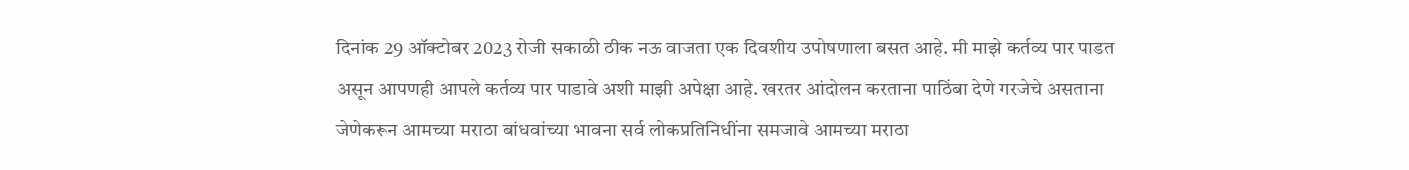दिनांक 29 ऑक्टोबर 2023 रोजी सकाळी ठीक नऊ वाजता एक दिवशीय उपोषणाला बसत आहे. मी माझे कर्तव्य पार पाडत असून आपणही आपले कर्तव्य पार पाडावे अशी माझी अपेक्षा आहे. खरतर आंदोलन करताना पाठिंबा देणे गरजेचे असताना  जेणेकरून आमच्या मराठा बांधवांच्या भावना सर्व लोकप्रतिनिधींना समजावे आमच्या मराठा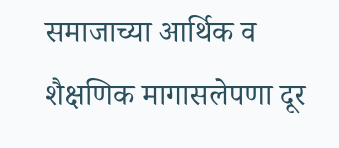समाजाच्या आर्थिक व शैक्षणिक मागासलेपणा दूर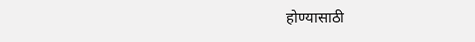होण्यासाठी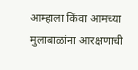आम्हाला किंवा आमच्या मुलाबाळांना आरक्षणाची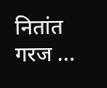नितांत गरज ...